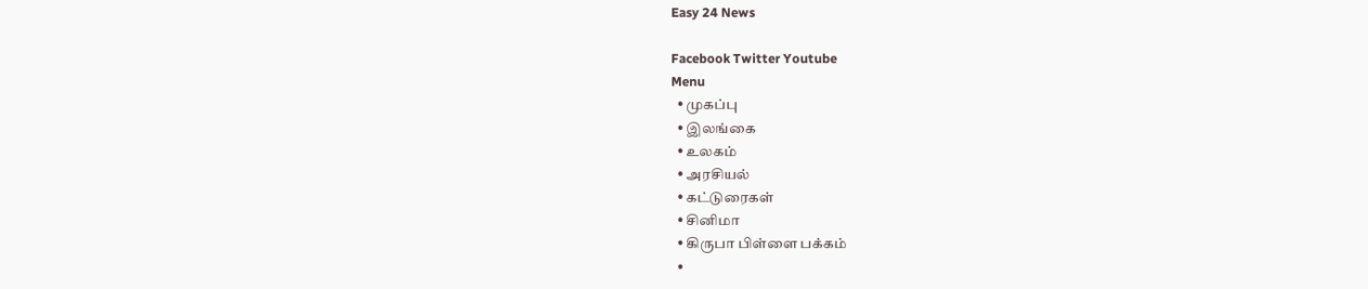Easy 24 News

Facebook Twitter Youtube
Menu
  • முகப்பு
  • இலங்கை
  • உலகம்
  • அரசியல்
  • கட்டுரைகள்
  • சினிமா
  • கிருபா பிள்ளை பக்கம்
  •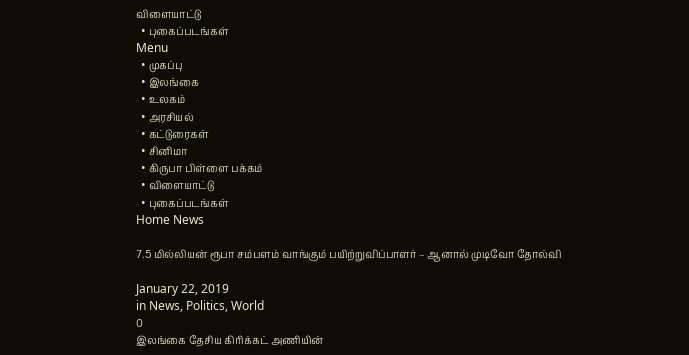விளையாட்டு
  • புகைப்படங்கள்
Menu
  • முகப்பு
  • இலங்கை
  • உலகம்
  • அரசியல்
  • கட்டுரைகள்
  • சினிமா
  • கிருபா பிள்ளை பக்கம்
  • விளையாட்டு
  • புகைப்படங்கள்
Home News

7.5 மில்லியன் ரூபா சம்பளம் வாங்கும் பயிற்றுவிப்பாளர் – ஆனால் முடிவோ தோல்வி

January 22, 2019
in News, Politics, World
0
இலங்கை தேசிய கிரிக்கட் அணியின்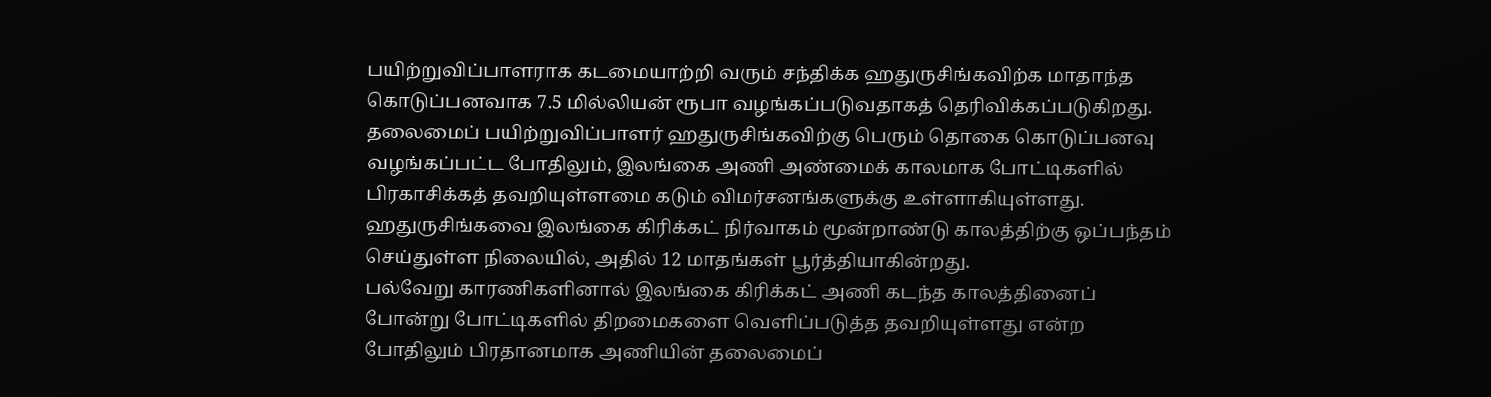பயிற்றுவிப்பாளராக கடமையாற்றி வரும் சந்திக்க ஹதுருசிங்கவிற்க மாதாந்த கொடுப்பனவாக 7.5 மில்லியன் ரூபா வழங்கப்படுவதாகத் தெரிவிக்கப்படுகிறது.
தலைமைப் பயிற்றுவிப்பாளர் ஹதுருசிங்கவிற்கு பெரும் தொகை கொடுப்பனவு வழங்கப்பட்ட போதிலும், இலங்கை அணி அண்மைக் காலமாக போட்டிகளில் பிரகாசிக்கத் தவறியுள்ளமை கடும் விமர்சனங்களுக்கு உள்ளாகியுள்ளது.
ஹதுருசிங்கவை இலங்கை கிரிக்கட் நிர்வாகம் மூன்றாண்டு காலத்திற்கு ஒப்பந்தம் செய்துள்ள நிலையில், அதில் 12 மாதங்கள் பூர்த்தியாகின்றது.
பல்வேறு காரணிகளினால் இலங்கை கிரிக்கட் அணி கடந்த காலத்தினைப் போன்று போட்டிகளில் திறமைகளை வெளிப்படுத்த தவறியுள்ளது என்ற போதிலும் பிரதானமாக அணியின் தலைமைப்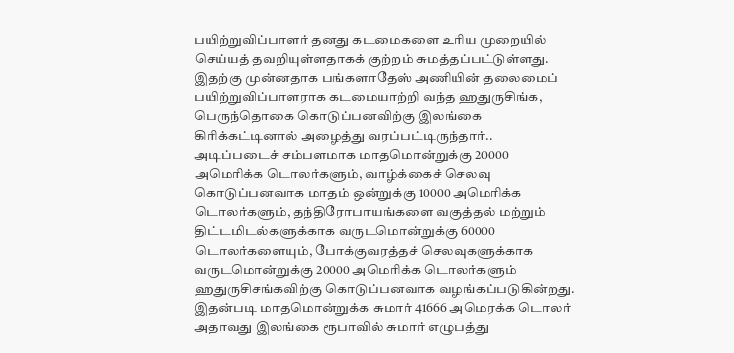பயிற்றுவிப்பாளர் தனது கடமைகளை உரிய முறையில் செய்யத் தவறியுள்ளதாகக் குற்றம் சுமத்தப்பட்டுள்ளது.
இதற்கு முன்னதாக பங்களாதேஸ் அணியின் தலைமைப் பயிற்றுவிப்பாளராக கடமையாற்றி வந்த ஹதுருசிங்க, பெருந்தொகை கொடுப்பனவிற்கு இலங்கை கிரிக்கட்டினால் அழைத்து வரப்பட்டிருந்தார்..
அடிப்படைச் சம்பளமாக மாதமொன்றுக்கு 20000 அமெரிக்க டொலர்களும், வாழ்க்கைச் செலவு கொடுப்பனவாக மாதம் ஒன்றுக்கு 10000 அமெரிக்க டொலர்களும், தந்திரோபாயங்களை வகுத்தல் மற்றும் திட்டமிடல்களுக்காக வருடமொன்றுக்கு 60000 டொலர்களையும், போக்குவரத்தச் செலவுகளுக்காக வருடமொன்றுக்கு 20000 அமெரிக்க டொலர்களும் ஹதுருசிசங்கவிற்கு கொடுப்பனவாக வழங்கப்படுகின்றது.
இதன்படி மாதமொன்றுக்க சுமார் 41666 அமெரக்க டொலர் அதாவது இலங்கை ரூபாவில் சுமார் எழுபத்து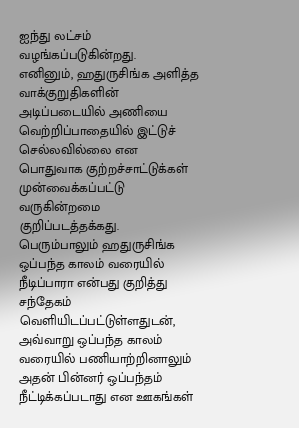ஐந்து லட்சம் வழங்கப்படுகின்றது.
எனினும், ஹதுருசிங்க அளித்த வாக்குறுதிகளின் அடிப்படையில் அணியை வெற்றிப்பாதையில் இட்டுச் செல்லவில்லை என பொதுவாக குற்றச்சாட்டுக்கள் முன்வைக்கப்பட்டு வருகின்றமை குறிப்படத்தக்கது.
பெரும்பாலும் ஹதுருசிங்க ஒப்பந்த காலம் வரையில் நீடிப்பாரா என்பது குறித்து சந்தேகம் வெளியிடப்பட்டுள்ளதுடன், அவ்வாறு ஒப்பந்த காலம் வரையில் பணியாற்றினாலும் அதன் பின்னர் ஒப்பந்தம் நீட்டிக்கப்படாது என ஊகங்கள்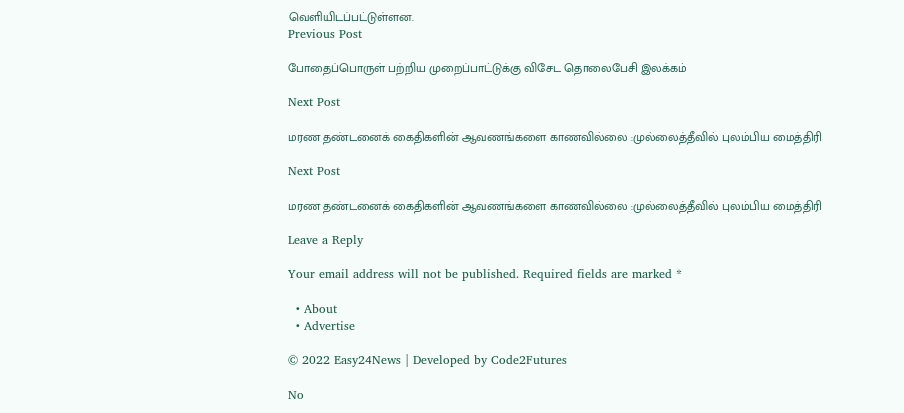வெளியிடப்பட்டுள்ளன.
Previous Post

போதைப்பொருள் பற்றிய முறைப்பாட்டுக்கு விசேட தொலைபேசி இலக்கம்

Next Post

மரண தண்டனைக் கைதிகளின் ஆவணங்களை காணவில்லை :முல்லைத்தீவில் புலம்பிய மைத்திரி

Next Post

மரண தண்டனைக் கைதிகளின் ஆவணங்களை காணவில்லை :முல்லைத்தீவில் புலம்பிய மைத்திரி

Leave a Reply

Your email address will not be published. Required fields are marked *

  • About
  • Advertise

© 2022 Easy24News | Developed by Code2Futures

No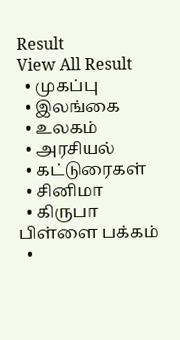Result
View All Result
  • முகப்பு
  • இலங்கை
  • உலகம்
  • அரசியல்
  • கட்டுரைகள்
  • சினிமா
  • கிருபா பிள்ளை பக்கம்
  •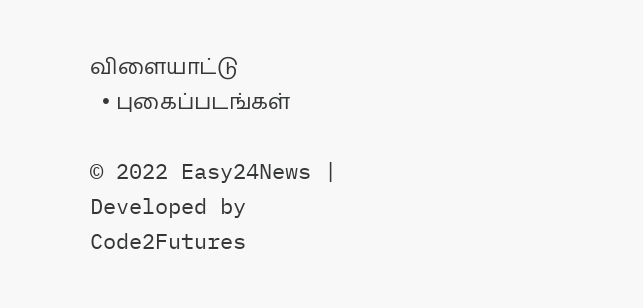விளையாட்டு
  • புகைப்படங்கள்

© 2022 Easy24News | Developed by Code2Futures